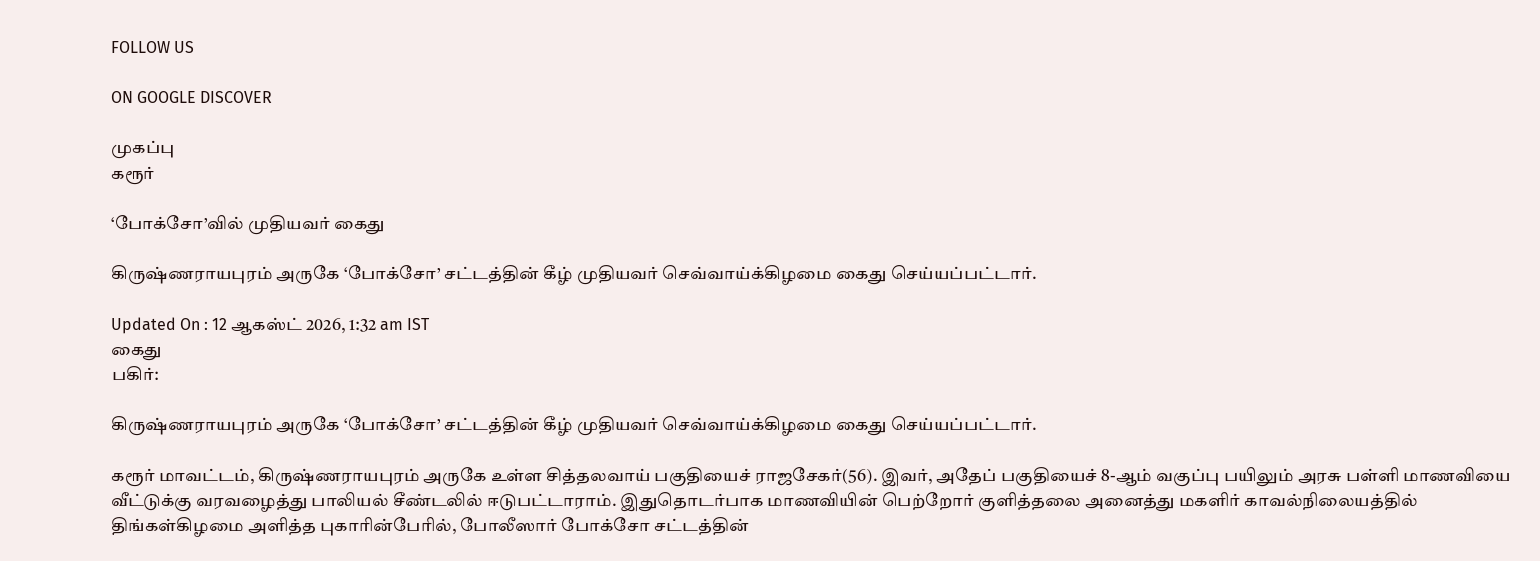FOLLOW US

ON GOOGLE DISCOVER

முகப்பு
கரூர்

‘போக்சோ’வில் முதியவர் கைது

கிருஷ்ணராயபுரம் அருகே ‘போக்சோ’ சட்டத்தின் கீழ் முதியவர் செவ்வாய்க்கிழமை கைது செய்யப்பட்டார்.

Updated On : 12 ஆகஸ்ட் 2026, 1:32 am IST
கைது
பகிர்:

கிருஷ்ணராயபுரம் அருகே ‘போக்சோ’ சட்டத்தின் கீழ் முதியவர் செவ்வாய்க்கிழமை கைது செய்யப்பட்டார்.

கரூர் மாவட்டம், கிருஷ்ணராயபுரம் அருகே உள்ள சித்தலவாய் பகுதியைச் ராஜசேகர்(56). இவர், அதேப் பகுதியைச் 8-ஆம் வகுப்பு பயிலும் அரசு பள்ளி மாணவியை வீட்டுக்கு வரவழைத்து பாலியல் சீண்டலில் ஈடுபட்டாராம். இதுதொடர்பாக மாணவியின் பெற்றோர் குளித்தலை அனைத்து மகளிர் காவல்நிலையத்தில் திங்கள்கிழமை அளித்த புகாரின்பேரில், போலீஸார் போக்சோ சட்டத்தின்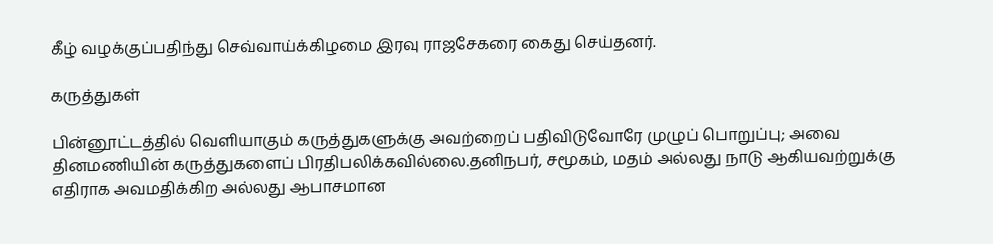கீழ் வழக்குப்பதிந்து செவ்வாய்க்கிழமை இரவு ராஜசேகரை கைது செய்தனர்.

கருத்துகள்

பின்னூட்டத்தில் வெளியாகும் கருத்துகளுக்கு அவற்றைப் பதிவிடுவோரே முழுப் பொறுப்பு; அவை தினமணியின் கருத்துகளைப் பிரதிபலிக்கவில்லை.தனிநபர், சமூகம், மதம் அல்லது நாடு ஆகியவற்றுக்கு எதிராக அவமதிக்கிற அல்லது ஆபாசமான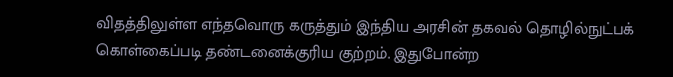விதத்திலுள்ள எந்தவொரு கருத்தும் இந்திய அரசின் தகவல் தொழில்நுட்பக் கொள்கைப்படி தண்டனைக்குரிய குற்றம். இதுபோன்ற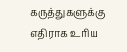கருத்துகளுக்கு எதிராக உரிய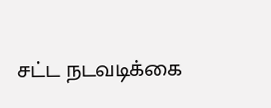சட்ட நடவடிக்கை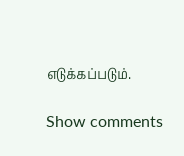எடுக்கப்படும்.

Show comments